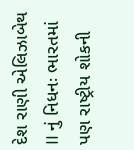દેશ રાણી એલિઝાબેથ II નું નિધનઃ ભારતમાં પણ રાષ્ટ્રીય શોકની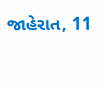જાહેરાત, 11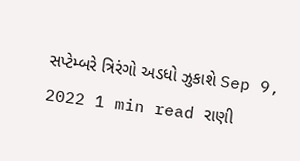સપ્ટેમ્બરે ત્રિરંગો અડધો ઝુકાશે Sep 9, 2022 1 min read રાણી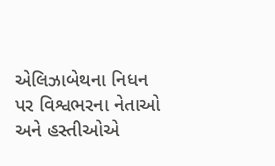એલિઝાબેથના નિધન પર વિશ્વભરના નેતાઓ અને હસ્તીઓએ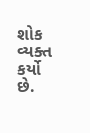શોક વ્યક્ત કર્યો છે.